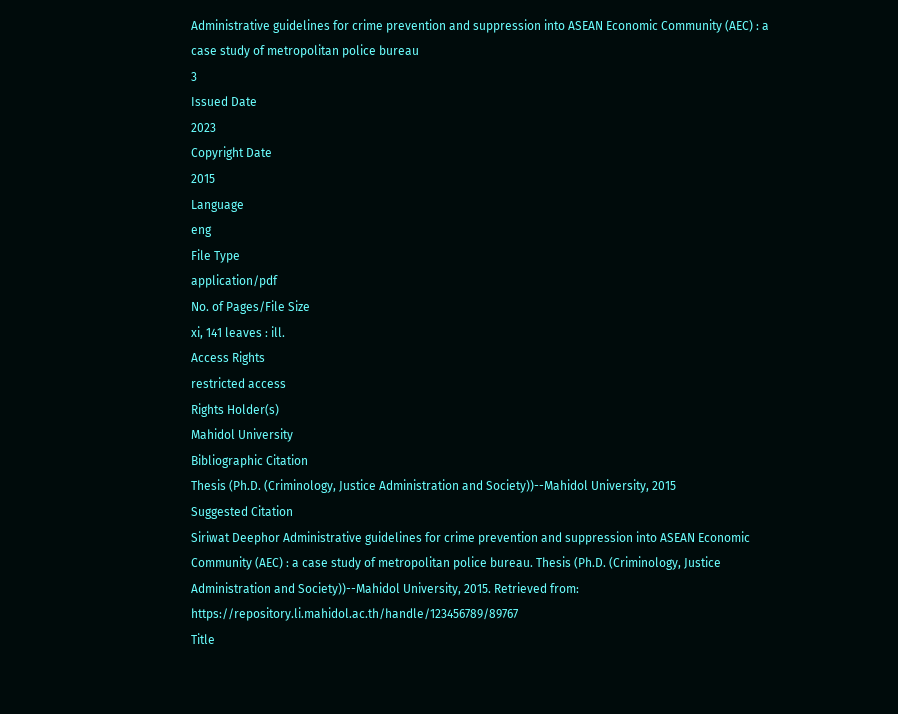Administrative guidelines for crime prevention and suppression into ASEAN Economic Community (AEC) : a case study of metropolitan police bureau
3
Issued Date
2023
Copyright Date
2015
Language
eng
File Type
application/pdf
No. of Pages/File Size
xi, 141 leaves : ill.
Access Rights
restricted access
Rights Holder(s)
Mahidol University
Bibliographic Citation
Thesis (Ph.D. (Criminology, Justice Administration and Society))--Mahidol University, 2015
Suggested Citation
Siriwat Deephor Administrative guidelines for crime prevention and suppression into ASEAN Economic Community (AEC) : a case study of metropolitan police bureau. Thesis (Ph.D. (Criminology, Justice Administration and Society))--Mahidol University, 2015. Retrieved from: https://repository.li.mahidol.ac.th/handle/123456789/89767
Title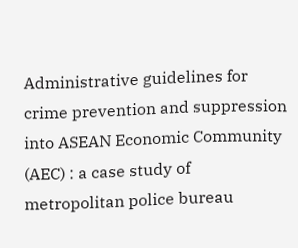Administrative guidelines for crime prevention and suppression into ASEAN Economic Community (AEC) : a case study of metropolitan police bureau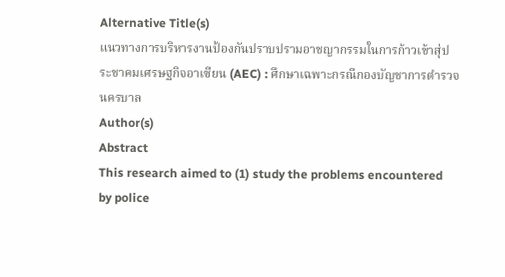Alternative Title(s)
แนวทางการบริหารงานป้องกันปราบปรามอาชญากรรมในการก้าวเข้าสุ่ประชาคมเศรษฐกิจอาเซียน (AEC) : ศึกษาเฉพาะกรณีกองบัญชาการตำรวจนครบาล
Author(s)
Abstract
This research aimed to (1) study the problems encountered by police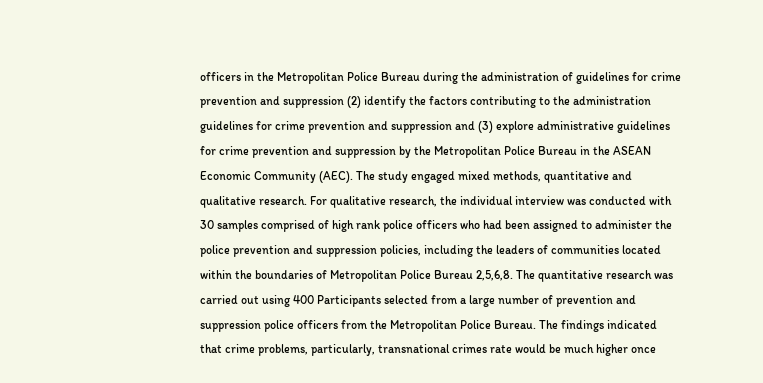officers in the Metropolitan Police Bureau during the administration of guidelines for crime prevention and suppression (2) identify the factors contributing to the administration guidelines for crime prevention and suppression and (3) explore administrative guidelines for crime prevention and suppression by the Metropolitan Police Bureau in the ASEAN Economic Community (AEC). The study engaged mixed methods, quantitative and qualitative research. For qualitative research, the individual interview was conducted with 30 samples comprised of high rank police officers who had been assigned to administer the police prevention and suppression policies, including the leaders of communities located within the boundaries of Metropolitan Police Bureau 2,5,6,8. The quantitative research was carried out using 400 Participants selected from a large number of prevention and suppression police officers from the Metropolitan Police Bureau. The findings indicated that crime problems, particularly, transnational crimes rate would be much higher once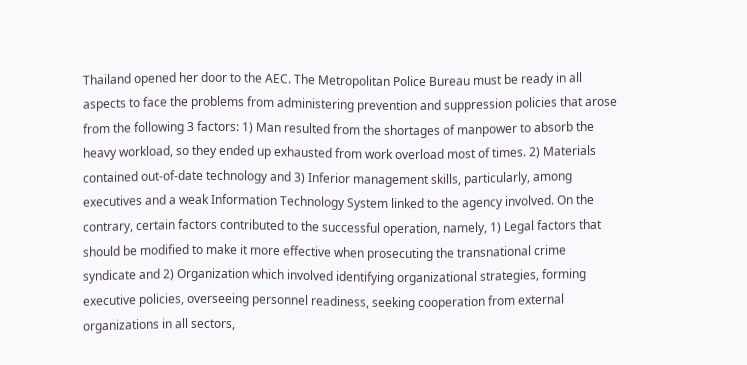Thailand opened her door to the AEC. The Metropolitan Police Bureau must be ready in all aspects to face the problems from administering prevention and suppression policies that arose from the following 3 factors: 1) Man resulted from the shortages of manpower to absorb the heavy workload, so they ended up exhausted from work overload most of times. 2) Materials contained out-of-date technology and 3) Inferior management skills, particularly, among executives and a weak Information Technology System linked to the agency involved. On the contrary, certain factors contributed to the successful operation, namely, 1) Legal factors that should be modified to make it more effective when prosecuting the transnational crime syndicate and 2) Organization which involved identifying organizational strategies, forming executive policies, overseeing personnel readiness, seeking cooperation from external organizations in all sectors,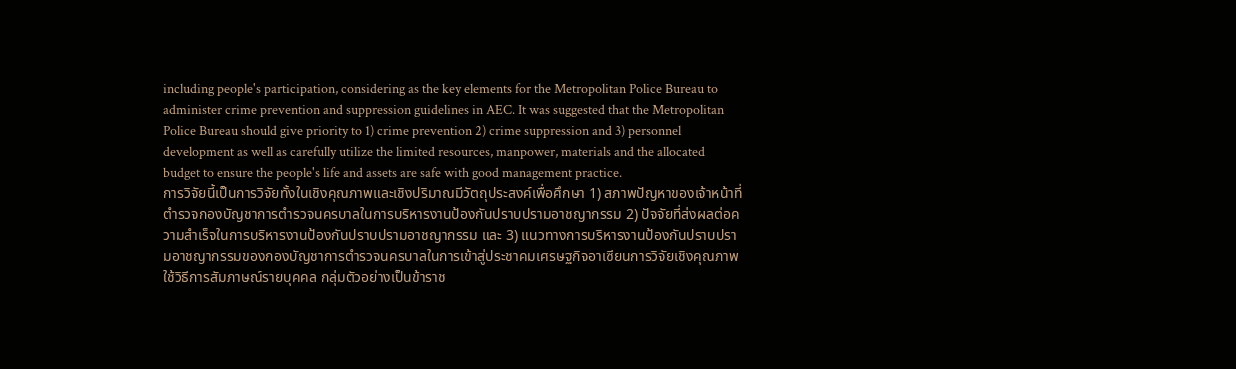including people's participation, considering as the key elements for the Metropolitan Police Bureau to administer crime prevention and suppression guidelines in AEC. It was suggested that the Metropolitan Police Bureau should give priority to 1) crime prevention 2) crime suppression and 3) personnel development as well as carefully utilize the limited resources, manpower, materials and the allocated budget to ensure the people's life and assets are safe with good management practice.
การวิจัยนี้เป็นการวิจัยทั้งในเชิงคุณภาพและเชิงปริมาณมีวัตถุประสงค์เพื่อศึกษา 1) สภาพปัญหาของเจ้าหน้าที่ตำรวจกองบัญชาการตำรวจนครบาลในการบริหารงานป้องกันปราบปรามอาชญากรรม 2) ปัจจัยที่ส่งผลต่อความสำเร็จในการบริหารงานป้องกันปราบปรามอาชญากรรม และ 3) แนวทางการบริหารงานป้องกันปราบปรามอาชญากรรมของกองบัญชาการตำรวจนครบาลในการเข้าสู่ประชาคมเศรษฐกิจอาเซียนการวิจัยเชิงคุณภาพ ใช้วิธีการสัมภาษณ์รายบุคคล กลุ่มตัวอย่างเป็นข้าราช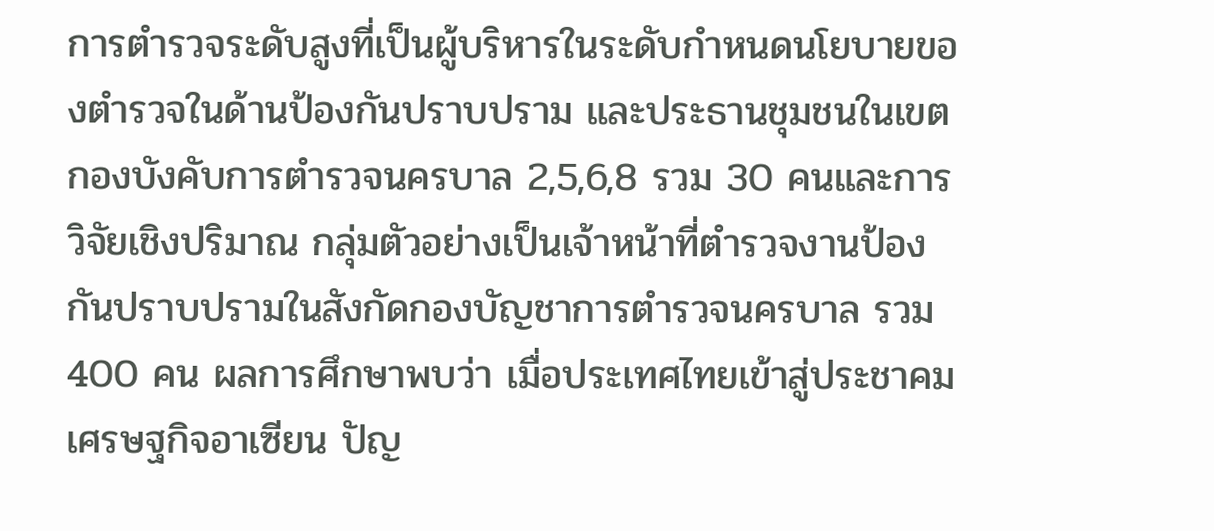การตำรวจระดับสูงที่เป็นผู้บริหารในระดับกำหนดนโยบายของตำรวจในด้านป้องกันปราบปราม และประธานชุมชนในเขตกองบังคับการตำรวจนครบาล 2,5,6,8 รวม 30 คนและการวิจัยเชิงปริมาณ กลุ่มตัวอย่างเป็นเจ้าหน้าที่ตำรวจงานป้องกันปราบปรามในสังกัดกองบัญชาการตำรวจนครบาล รวม 400 คน ผลการศึกษาพบว่า เมื่อประเทศไทยเข้าสู่ประชาคมเศรษฐกิจอาเซียน ปัญ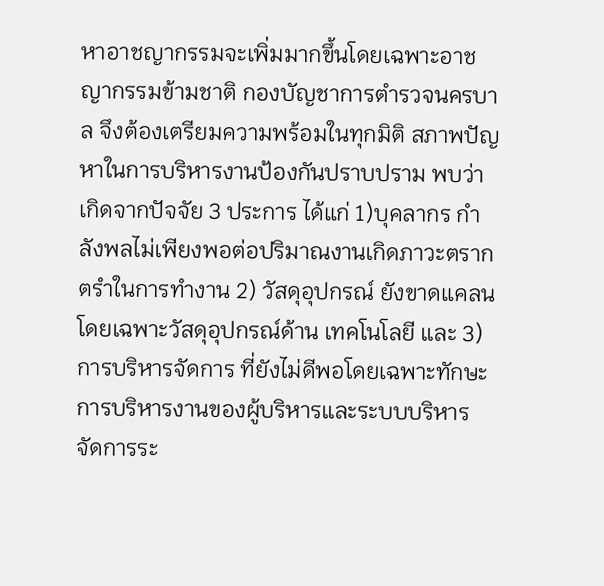หาอาชญากรรมจะเพิ่มมากขึ้นโดยเฉพาะอาชญากรรมข้ามชาติ กองบัญชาการตำรวจนครบาล จึงต้องเตรียมความพร้อมในทุกมิติ สภาพปัญหาในการบริหารงานป้องกันปราบปราม พบว่าเกิดจากปัจจัย 3 ประการ ได้แก่ 1)บุคลากร กำลังพลไม่เพียงพอต่อปริมาณงานเกิดภาวะตรากตรำในการทำงาน 2) วัสดุอุปกรณ์ ยังขาดแคลนโดยเฉพาะวัสดุอุปกรณ์ด้าน เทคโนโลยี และ 3) การบริหารจัดการ ที่ยังไม่ดีพอโดยเฉพาะทักษะการบริหารงานของผู้บริหารและระบบบริหาร จัดการระ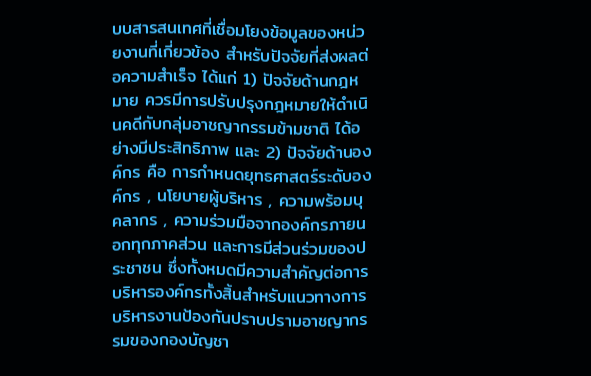บบสารสนเทศที่เชื่อมโยงข้อมูลของหน่วยงานที่เกี่ยวข้อง สำหรับปัจจัยที่ส่งผลต่อความสำเร็จ ได้แก่ 1) ปัจจัยด้านกฎหมาย ควรมีการปรับปรุงกฎหมายให้ดำเนินคดีกับกลุ่มอาชญากรรมข้ามชาติ ได้อย่างมีประสิทธิภาพ และ 2) ปัจจัยด้านองค์กร คือ การกำหนดยุทธศาสตร์ระดับองค์กร , นโยบายผู้บริหาร , ความพร้อมบุคลากร , ความร่วมมือจากองค์กรภายนอกทุกภาคส่วน และการมีส่วนร่วมของประชาชน ซึ่งทั้งหมดมีความสำคัญต่อการ บริหารองค์กรทั้งสิ้นสำหรับแนวทางการบริหารงานป้องกันปราบปรามอาชญากรรมของกองบัญชา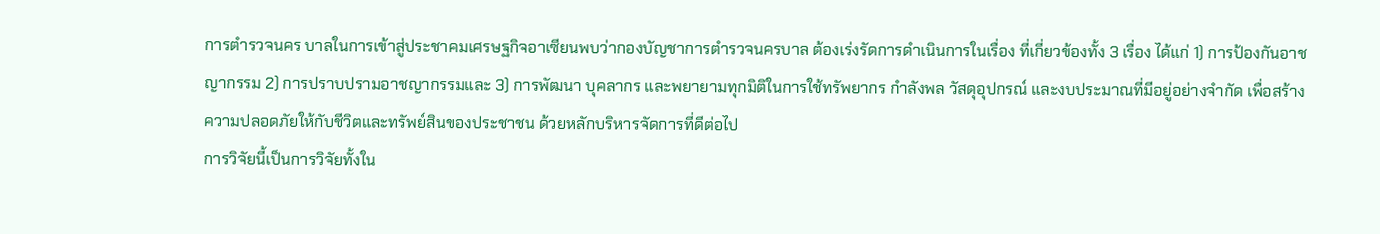การตำรวจนคร บาลในการเข้าสู่ประชาคมเศรษฐกิจอาเซียนพบว่ากองบัญชาการตำรวจนครบาล ต้องเร่งรัดการดำเนินการในเรื่อง ที่เกี่ยวข้องทั้ง 3 เรื่อง ได้แก่ 1) การป้องกันอาชญากรรม 2) การปราบปรามอาชญากรรมและ 3) การพัฒนา บุคลากร และพยายามทุกมิติในการใช้ทรัพยากร กำลังพล วัสดุอุปกรณ์ และงบประมาณที่มีอยู่อย่างจำกัด เพื่อสร้างความปลอดภัยให้กับชีวิตและทรัพย์สินของประชาชน ด้วยหลักบริหารจัดการที่ดีต่อไป
การวิจัยนี้เป็นการวิจัยทั้งใน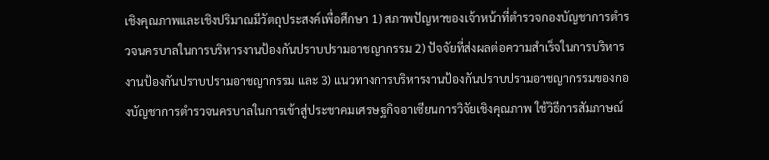เชิงคุณภาพและเชิงปริมาณมีวัตถุประสงค์เพื่อศึกษา 1) สภาพปัญหาของเจ้าหน้าที่ตำรวจกองบัญชาการตำรวจนครบาลในการบริหารงานป้องกันปราบปรามอาชญากรรม 2) ปัจจัยที่ส่งผลต่อความสำเร็จในการบริหารงานป้องกันปราบปรามอาชญากรรม และ 3) แนวทางการบริหารงานป้องกันปราบปรามอาชญากรรมของกองบัญชาการตำรวจนครบาลในการเข้าสู่ประชาคมเศรษฐกิจอาเซียนการวิจัยเชิงคุณภาพ ใช้วิธีการสัมภาษณ์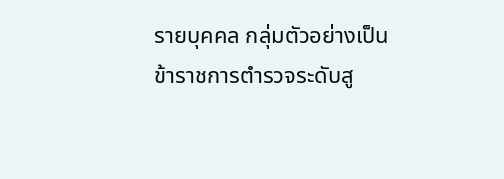รายบุคคล กลุ่มตัวอย่างเป็นข้าราชการตำรวจระดับสู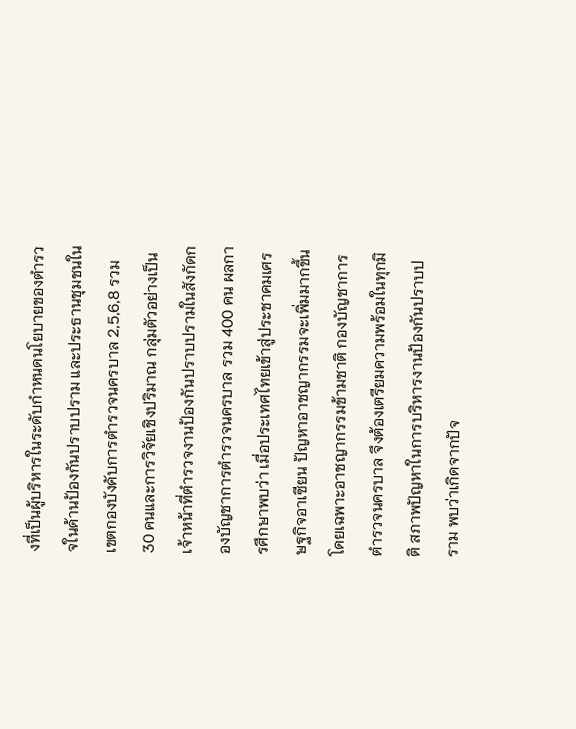งที่เป็นผู้บริหารในระดับกำหนดนโยบายของตำรวจในด้านป้องกันปราบปราม และประธานชุมชนในเขตกองบังคับการตำรวจนครบาล 2,5,6,8 รวม 30 คนและการวิจัยเชิงปริมาณ กลุ่มตัวอย่างเป็นเจ้าหน้าที่ตำรวจงานป้องกันปราบปรามในสังกัดกองบัญชาการตำรวจนครบาล รวม 400 คน ผลการศึกษาพบว่า เมื่อประเทศไทยเข้าสู่ประชาคมเศรษฐกิจอาเซียน ปัญหาอาชญากรรมจะเพิ่มมากขึ้นโดยเฉพาะอาชญากรรมข้ามชาติ กองบัญชาการตำรวจนครบาล จึงต้องเตรียมความพร้อมในทุกมิติ สภาพปัญหาในการบริหารงานป้องกันปราบปราม พบว่าเกิดจากปัจ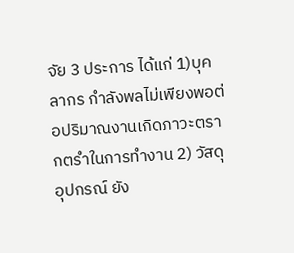จัย 3 ประการ ได้แก่ 1)บุคลากร กำลังพลไม่เพียงพอต่อปริมาณงานเกิดภาวะตรากตรำในการทำงาน 2) วัสดุอุปกรณ์ ยัง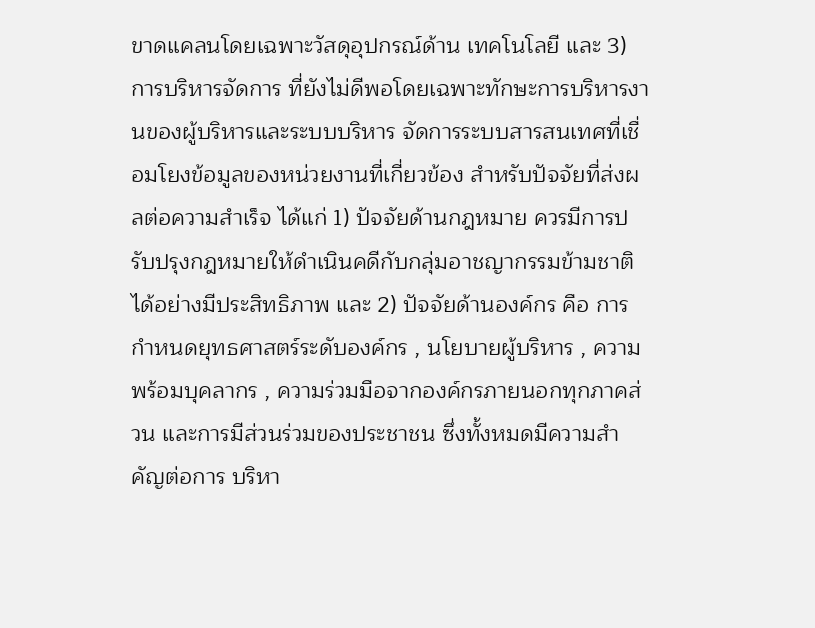ขาดแคลนโดยเฉพาะวัสดุอุปกรณ์ด้าน เทคโนโลยี และ 3) การบริหารจัดการ ที่ยังไม่ดีพอโดยเฉพาะทักษะการบริหารงานของผู้บริหารและระบบบริหาร จัดการระบบสารสนเทศที่เชื่อมโยงข้อมูลของหน่วยงานที่เกี่ยวข้อง สำหรับปัจจัยที่ส่งผลต่อความสำเร็จ ได้แก่ 1) ปัจจัยด้านกฎหมาย ควรมีการปรับปรุงกฎหมายให้ดำเนินคดีกับกลุ่มอาชญากรรมข้ามชาติ ได้อย่างมีประสิทธิภาพ และ 2) ปัจจัยด้านองค์กร คือ การกำหนดยุทธศาสตร์ระดับองค์กร , นโยบายผู้บริหาร , ความพร้อมบุคลากร , ความร่วมมือจากองค์กรภายนอกทุกภาคส่วน และการมีส่วนร่วมของประชาชน ซึ่งทั้งหมดมีความสำคัญต่อการ บริหา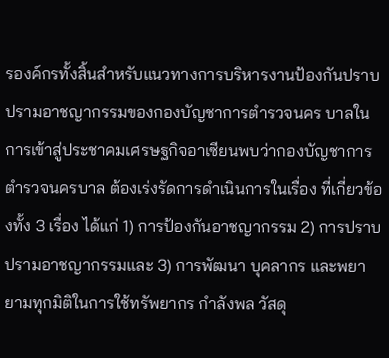รองค์กรทั้งสิ้นสำหรับแนวทางการบริหารงานป้องกันปราบปรามอาชญากรรมของกองบัญชาการตำรวจนคร บาลในการเข้าสู่ประชาคมเศรษฐกิจอาเซียนพบว่ากองบัญชาการตำรวจนครบาล ต้องเร่งรัดการดำเนินการในเรื่อง ที่เกี่ยวข้องทั้ง 3 เรื่อง ได้แก่ 1) การป้องกันอาชญากรรม 2) การปราบปรามอาชญากรรมและ 3) การพัฒนา บุคลากร และพยายามทุกมิติในการใช้ทรัพยากร กำลังพล วัสดุ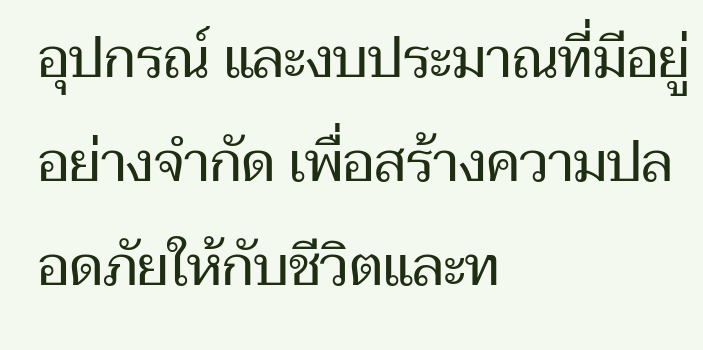อุปกรณ์ และงบประมาณที่มีอยู่อย่างจำกัด เพื่อสร้างความปลอดภัยให้กับชีวิตและท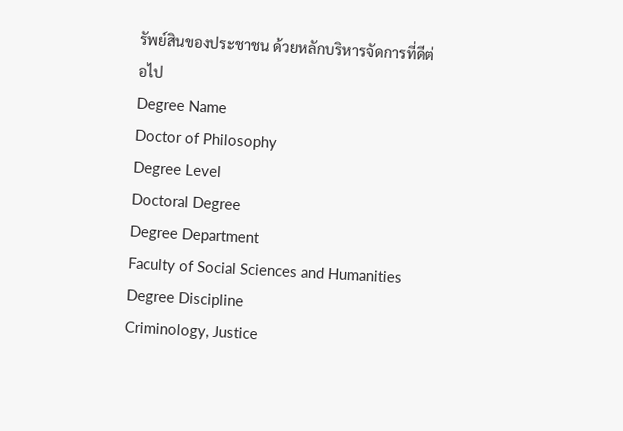รัพย์สินของประชาชน ด้วยหลักบริหารจัดการที่ดีต่อไป
Degree Name
Doctor of Philosophy
Degree Level
Doctoral Degree
Degree Department
Faculty of Social Sciences and Humanities
Degree Discipline
Criminology, Justice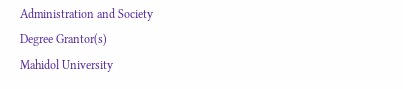Administration and Society
Degree Grantor(s)
Mahidol University